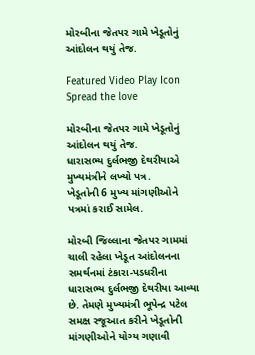મોરબીના જેતપર ગામે ખેડૂતોનું આંદોલન થયું તેજ.

Featured Video Play Icon
Spread the love

મોરબીના જેતપર ગામે ખેડૂતોનું આંદોલન થયું તેજ.
ધારાસભ્ય દુર્લભજી દેથરીયાએ મુખ્યમંત્રીને લખ્યો પત્ર.
ખેડૂતોની 6 મુખ્ય માંગણીઓને પત્રમાં કરાઈ સામેલ.

મોરબી જિલ્લાના જેતપર ગામમાં ચાલી રહેલા ખેડૂત આંદોલનના સમર્થનમાં ટંકારા-પડધરીના ધારાસભ્ય દુર્લભજી દેથરીયા આવ્યા છે. તેમણે મુખ્યમંત્રી ભૂપેન્દ્ર પટેલ સમક્ષ રજૂઆત કરીને ખેડૂતોની માંગણીઓને યોગ્ય ગણાવી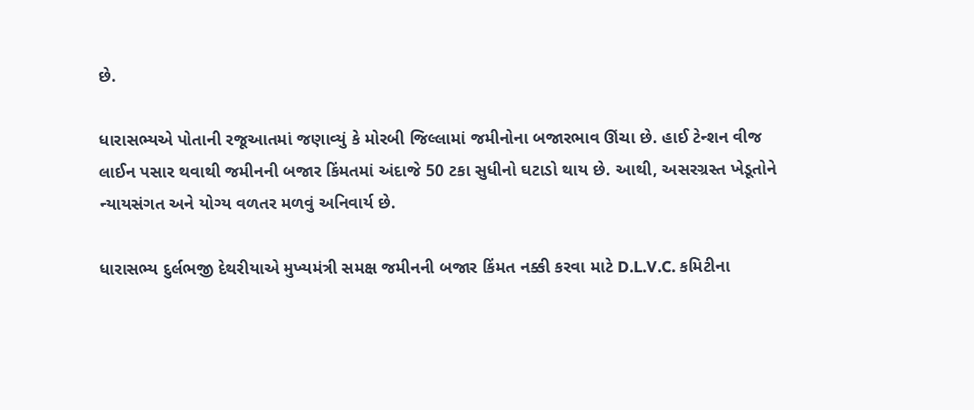છે.

ધારાસભ્યએ પોતાની રજૂઆતમાં જણાવ્યું કે મોરબી જિલ્લામાં જમીનોના બજારભાવ ઊંચા છે. હાઈ ટેન્શન વીજ લાઈન પસાર થવાથી જમીનની બજાર કિંમતમાં અંદાજે 50 ટકા સુધીનો ઘટાડો થાય છે. આથી, અસરગ્રસ્ત ખેડૂતોને ન્યાયસંગત અને યોગ્ય વળતર મળવું અનિવાર્ય છે.

ધારાસભ્ય દુર્લભજી દેથરીયાએ મુખ્યમંત્રી સમક્ષ જમીનની બજાર કિંમત નક્કી કરવા માટે D.L.V.C. કમિટીના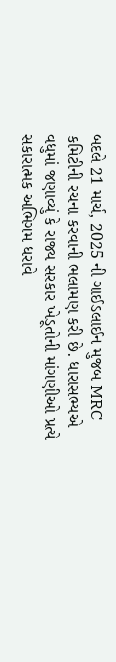બદલે 21 માર્ચ, 2025 ની ગાઈડલાઈન મુજબ MRC કમિટીની રચના કરવાની ભલામણ કરી છે. ધારાસભ્યએ વધુમાં જણાવ્યું કે રાજ્ય સરકાર ખેડૂતોની માંગણીઓ પ્રત્યે સકારાત્મક અભિગમ ધરાવે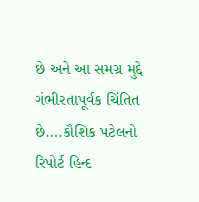છે અને આ સમગ્ર મુદ્દે ગંભીરતાપૂર્વક ચિંતિત છે….કૌશિક પટેલનો રિપોર્ટ હિન્દ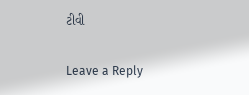ટીવી

Leave a Reply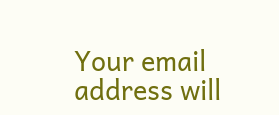Your email address will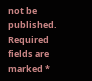not be published. Required fields are marked *